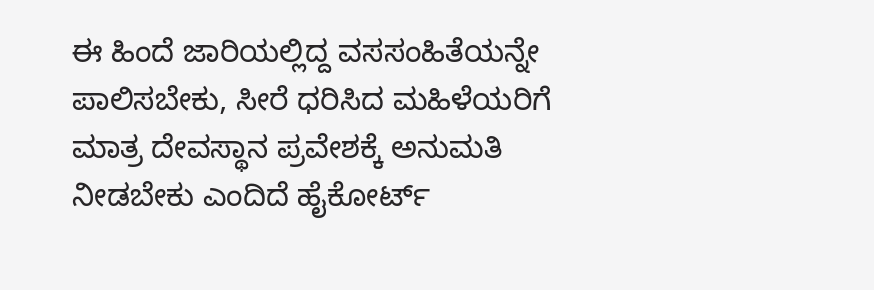ಈ ಹಿಂದೆ ಜಾರಿಯಲ್ಲಿದ್ದ ವಸಸಂಹಿತೆಯನ್ನೇ ಪಾಲಿಸಬೇಕು, ಸೀರೆ ಧರಿಸಿದ ಮಹಿಳೆಯರಿಗೆ ಮಾತ್ರ ದೇವಸ್ಥಾನ ಪ್ರವೇಶಕ್ಕೆ ಅನುಮತಿ ನೀಡಬೇಕು ಎಂದಿದೆ ಹೈಕೋರ್ಟ್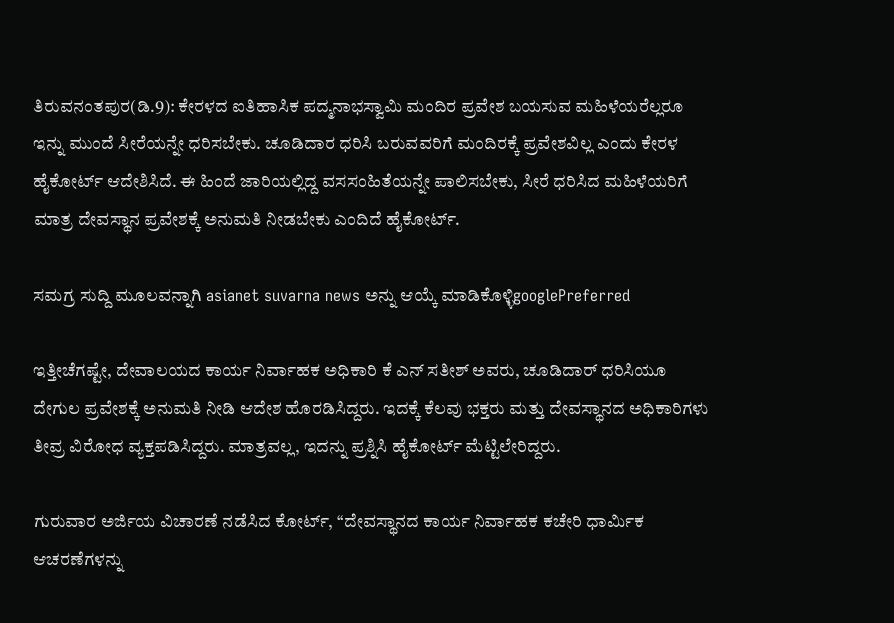ತಿರುವನಂತಪುರ(ಡಿ.9): ಕೇರಳದ ಐತಿಹಾಸಿಕ ಪದ್ಮನಾಭಸ್ವಾಮಿ ಮಂದಿರ ಪ್ರವೇಶ ಬಯಸುವ ಮಹಿಳೆಯರೆಲ್ಲರೂ ಇನ್ನು ಮುಂದೆ ಸೀರೆಯನ್ನೇ ಧರಿಸಬೇಕು. ಚೂಡಿದಾರ ಧರಿಸಿ ಬರುವವರಿಗೆ ಮಂದಿರಕ್ಕೆ ಪ್ರವೇಶವಿಲ್ಲ ಎಂದು ಕೇರಳ ಹೈಕೋರ್ಟ್ ಆದೇಶಿಸಿದೆ. ಈ ಹಿಂದೆ ಜಾರಿಯಲ್ಲಿದ್ದ ವಸಸಂಹಿತೆಯನ್ನೇ ಪಾಲಿಸಬೇಕು, ಸೀರೆ ಧರಿಸಿದ ಮಹಿಳೆಯರಿಗೆ ಮಾತ್ರ ದೇವಸ್ಥಾನ ಪ್ರವೇಶಕ್ಕೆ ಅನುಮತಿ ನೀಡಬೇಕು ಎಂದಿದೆ ಹೈಕೋರ್ಟ್.

ಸಮಗ್ರ ಸುದ್ದಿ ಮೂಲವನ್ನಾಗಿ asianet suvarna news ಅನ್ನು ಆಯ್ಕೆ ಮಾಡಿಕೊಳ್ಳಿgooglePreferred

ಇತ್ತೀಚೆಗಷ್ಟೇ, ದೇವಾಲಯದ ಕಾರ್ಯ ನಿರ್ವಾಹಕ ಅಧಿಕಾರಿ ಕೆ ಎನ್ ಸತೀಶ್ ಅವರು, ಚೂಡಿದಾರ್ ಧರಿಸಿಯೂ ದೇಗುಲ ಪ್ರವೇಶಕ್ಕೆ ಅನುಮತಿ ನೀಡಿ ಆದೇಶ ಹೊರಡಿಸಿದ್ದರು. ಇದಕ್ಕೆ ಕೆಲವು ಭಕ್ತರು ಮತ್ತು ದೇವಸ್ಥಾನದ ಅಧಿಕಾರಿಗಳು ತೀವ್ರ ವಿರೋಧ ವ್ಯಕ್ತಪಡಿಸಿದ್ದರು. ಮಾತ್ರವಲ್ಲ, ಇದನ್ನು ಪ್ರಶ್ನಿಸಿ ಹೈಕೋರ್ಟ್ ಮೆಟ್ಟಿಲೇರಿದ್ದರು.

ಗುರುವಾರ ಅರ್ಜಿಯ ವಿಚಾರಣೆ ನಡೆಸಿದ ಕೋರ್ಟ್, ‘‘ದೇವಸ್ಥಾನದ ಕಾರ್ಯ ನಿರ್ವಾಹಕ ಕಚೇರಿ ಧಾರ್ಮಿಕ ಆಚರಣೆಗಳನ್ನು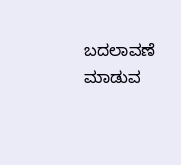ಬದಲಾವಣೆ ಮಾಡುವ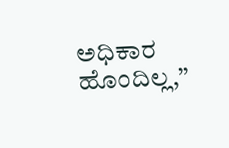ಅಧಿಕಾರ ಹೊಂದಿಲ್ಲ,’’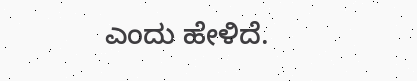ಎಂದು ಹೇಳಿದೆ.